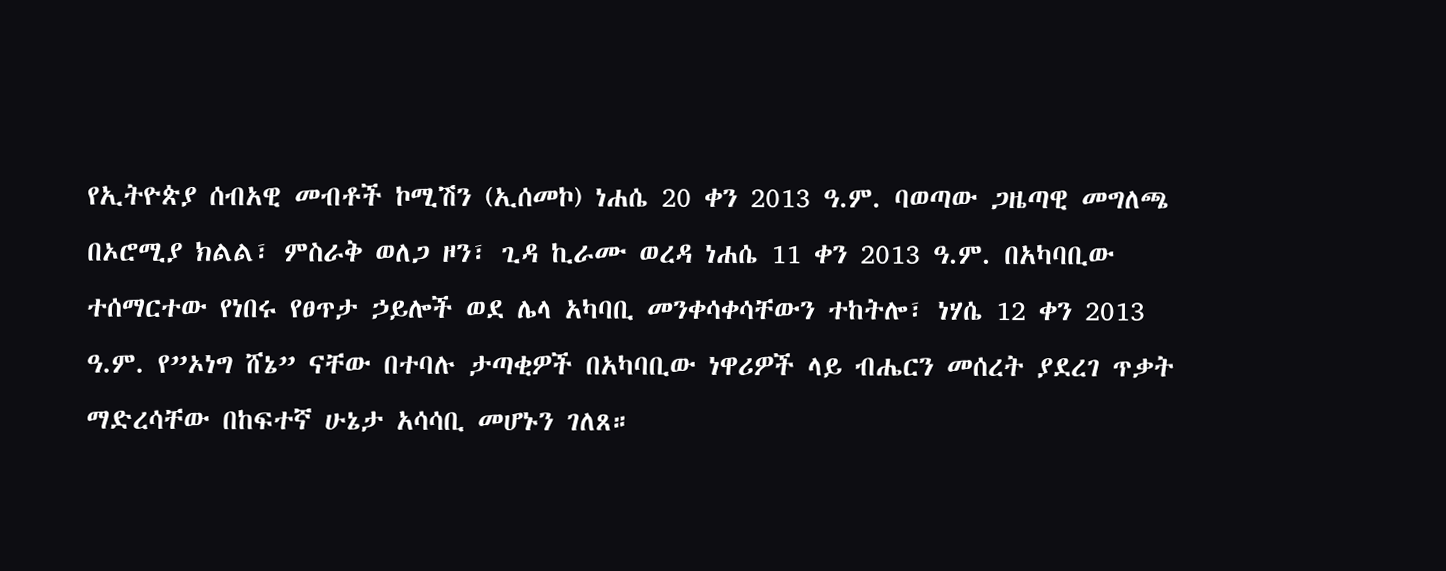የኢትዮጵያ ሰብአዊ መብቶች ኮሚሽን (ኢሰመኮ) ነሐሴ 20 ቀን 2013 ዓ.ም. ባወጣው ጋዜጣዊ መግለጫ በኦሮሚያ ክልል፣ ምስራቅ ወለጋ ዞን፣ ጊዳ ኪራሙ ወረዳ ነሐሴ 11 ቀን 2013 ዓ.ም. በአካባቢው ተሰማርተው የነበሩ የፀጥታ ኃይሎች ወደ ሌላ አካባቢ መንቀሳቀሳቸውን ተከትሎ፣ ነሃሴ 12 ቀን 2013 ዓ.ም. የ”ኦነግ ሸኔ” ናቸው በተባሉ ታጣቂዎች በአካባቢው ነዋሪዎች ላይ ብሔርን መሰረት ያደረገ ጥቃት ማድረሳቸው በከፍተኛ ሁኔታ አሳሳቢ መሆኑን ገለጸ።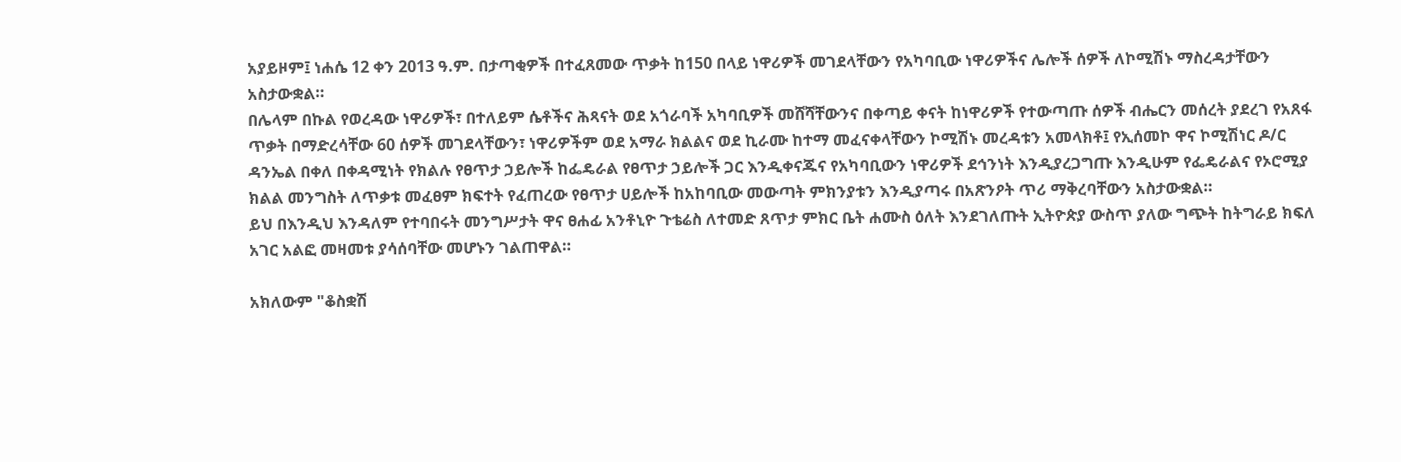አያይዞም፤ ነሐሴ 12 ቀን 2013 ዓ.ም. በታጣቂዎች በተፈጸመው ጥቃት ከ150 በላይ ነዋሪዎች መገደላቸውን የአካባቢው ነዋሪዎችና ሌሎች ሰዎች ለኮሚሽኑ ማስረዳታቸውን አስታውቋል።
በሌላም በኩል የወረዳው ነዋሪዎች፣ በተለይም ሴቶችና ሕጻናት ወደ አጎራባች አካባቢዎች መሸሻቸውንና በቀጣይ ቀናት ከነዋሪዎች የተውጣጡ ሰዎች ብሔርን መሰረት ያደረገ የአጸፋ ጥቃት በማድረሳቸው 60 ሰዎች መገደላቸውን፣ ነዋሪዎችም ወደ አማራ ክልልና ወደ ኪራሙ ከተማ መፈናቀላቸውን ኮሚሽኑ መረዳቱን አመላክቶ፤ የኢሰመኮ ዋና ኮሚሽነር ዶ/ር ዳንኤል በቀለ በቀዳሚነት የክልሉ የፀጥታ ኃይሎች ከፌዴራል የፀጥታ ኃይሎች ጋር እንዲቀናጁና የአካባቢውን ነዋሪዎች ደኅንነት እንዲያረጋግጡ እንዲሁም የፌዴራልና የኦሮሚያ ክልል መንግስት ለጥቃቱ መፈፀም ክፍተት የፈጠረው የፀጥታ ሀይሎች ከአከባቢው መውጣት ምክንያቱን እንዲያጣሩ በአጽንዖት ጥሪ ማቅረባቸውን አስታውቋል።
ይህ በእንዲህ እንዳለም የተባበሩት መንግሥታት ዋና ፀሐፊ አንቶኒዮ ጉቴሬስ ለተመድ ጸጥታ ምክር ቤት ሐሙስ ዕለት እንደገለጡት ኢትዮጵያ ውስጥ ያለው ግጭት ከትግራይ ክፍለ አገር አልፎ መዛመቱ ያሳሰባቸው መሆኑን ገልጠዋል።

አክለውም "ቆስቋሽ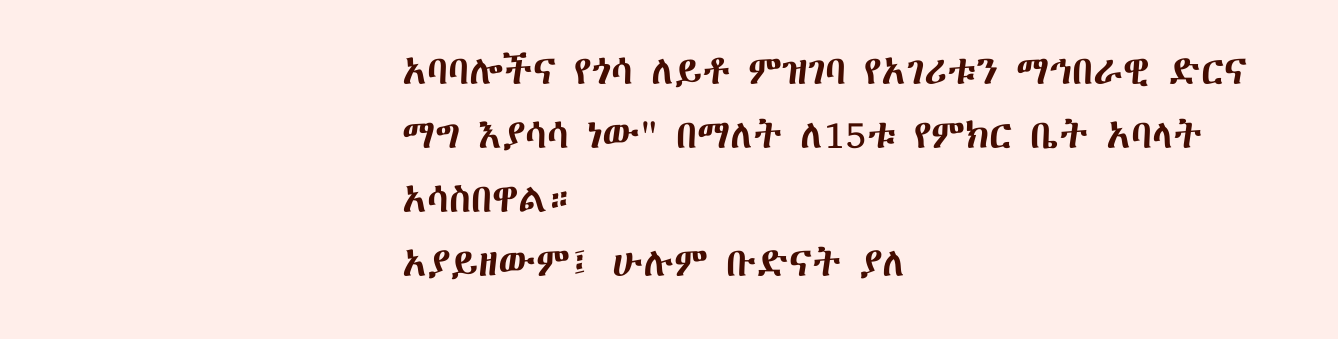አባባሎችና የጎሳ ለይቶ ምዝገባ የአገሪቱን ማኅበራዊ ድርና ማግ እያሳሳ ነው" በማለት ለ15ቱ የምክር ቤት አባላት አሳስበዋል።
አያይዘውም፤ ሁሉም ቡድናት ያለ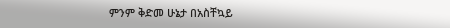ምንም ቅድመ ሁኔታ በአስቸኳይ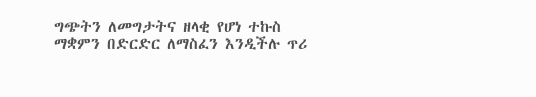ግጭትን ለመግታትና ዘላቂ የሆነ ተኩስ ማቋምን በድርድር ለማስፈን እንዲችሉ ጥሪ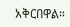አቅርበዋል።